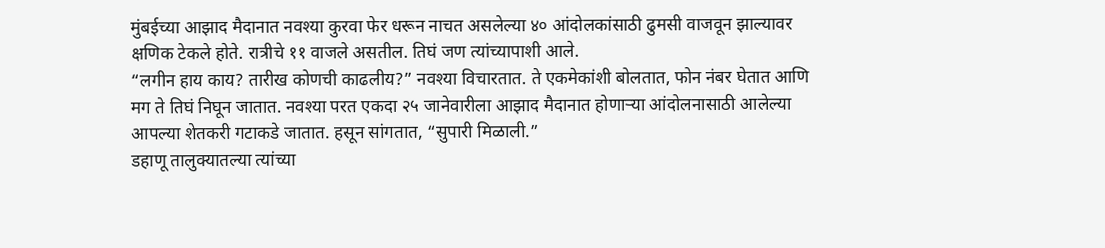मुंबईच्या आझाद मैदानात नवश्या कुरवा फेर धरून नाचत असलेल्या ४० आंदोलकांसाठी ढुमसी वाजवून झाल्यावर क्षणिक टेकले होते. रात्रीचे ११ वाजले असतील. तिघं जण त्यांच्यापाशी आले.
“लगीन हाय काय? तारीख कोणची काढलीय?” नवश्या विचारतात. ते एकमेकांशी बोलतात, फोन नंबर घेतात आणि मग ते तिघं निघून जातात. नवश्या परत एकदा २५ जानेवारीला आझाद मैदानात होणाऱ्या आंदोलनासाठी आलेल्या आपल्या शेतकरी गटाकडे जातात. हसून सांगतात, “सुपारी मिळाली.”
डहाणू तालुक्यातल्या त्यांच्या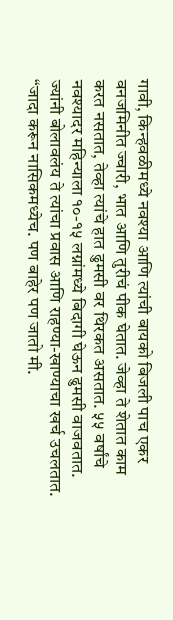गावी, किन्हवळीमध्ये नवश्या आणि त्यांची बायको बिजली पाच एकर वनजमिनीत ज्वारी, भात आणि तुरीचं पीक घेतात. जेव्हा ते शेतात काम करत नसतात, तेव्हा त्यांचे हात ढुमसी वर थिरकत असतात. ५५ वर्षांचे नवश्यादर महिन्याला १०-१५ लग्नांमध्ये बिदागी घेऊन ढुमसी वाजवतात. ज्यांनी बोलावलंय ते त्यांचा प्रवास आणि राहण्या-खाण्याचा खर्च उचलतात. “जादा करून नासिकमध्येच. पण बाहेर पण जातो मी.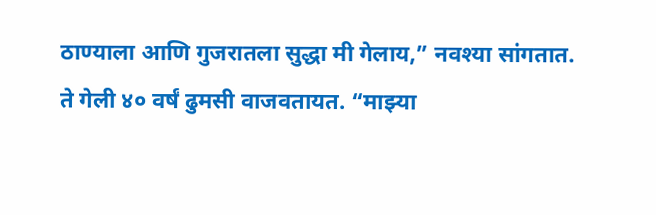ठाण्याला आणि गुजरातला सुद्धा मी गेलाय,” नवश्या सांगतात.
ते गेली ४० वर्षं ढुमसी वाजवतायत. “माझ्या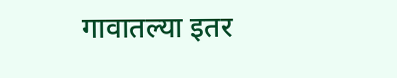गावातल्या इतर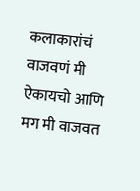कलाकारांचं वाजवणं मी ऐकायचो आणि मग मी वाजवत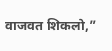वाजवत शिकलो,”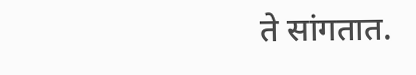ते सांगतात.